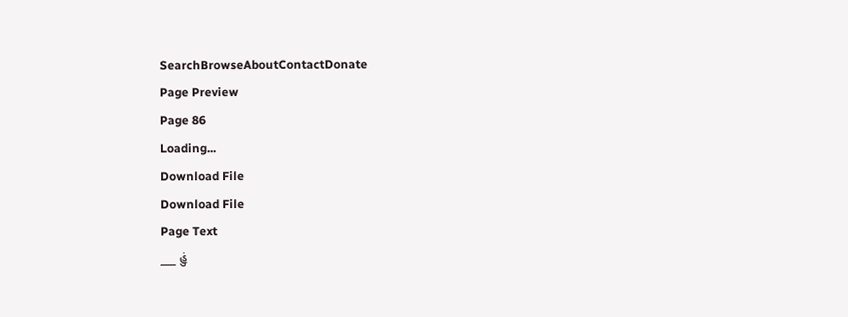SearchBrowseAboutContactDonate
Page Preview
Page 86
Loading...
Download File
Download File
Page Text
___ હું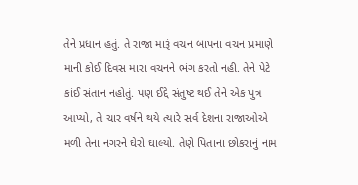તેને પ્રધાન હતું. તે રાજા મારૂં વચન બાપના વચન પ્રમાણે માની કોઈ દિવસ મારા વચનને ભંગ કરતો નહી. તેને પેટે કાંઈ સંતાન નહોતું. પણ ઈદ્દે સંતુષ્ટ થઈ તેને એક પુત્ર આપ્યો, તે ચાર વર્ષને થયે ત્યારે સર્વ દેશના રાજાઓએ મળી તેના નગરને ઘેરો ઘાલ્યો. તેણે પિતાના છોકરાનું નામ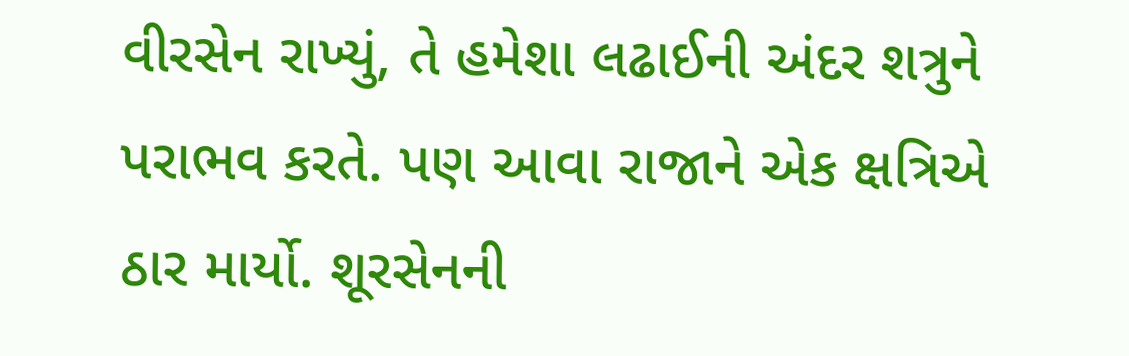વીરસેન રાખ્યું, તે હમેશા લઢાઈની અંદર શત્રુને પરાભવ કરતે. પણ આવા રાજાને એક ક્ષત્રિએ ઠાર માર્યો. શૂરસેનની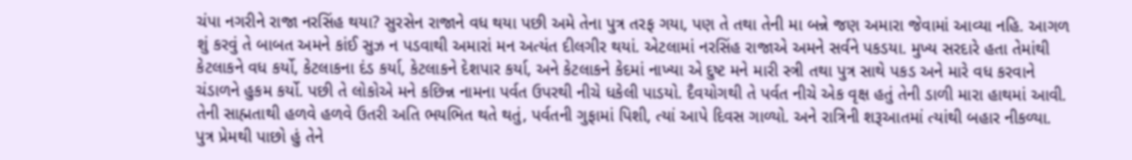ચંપા નગરીને રાજા નરસિંહ થયા? સુરસેન રાજાને વધ થયા પછી અમે તેના પુત્ર તરફ ગયા, પણ તે તથા તેની મા બન્ને જણ અમારા જેવામાં આવ્યા નહિ. આગળ શું કરવું તે બાબત અમને કાંઈ સુઝ ન પડવાથી અમારાં મન અત્યંત દીલગીર થયાં. એટલામાં નરસિંહ રાજાએ અમને સર્વને પકડયા. મુખ્ય સરદારે હતા તેમાંથી કેટલાકને વધ કર્યો, કેટલાકના દંડ કર્યા, કેટલાકને દેશપાર કર્યા, અને કેટલાકને કેદમાં નાખ્યા એ દુષ્ટ મને મારી સ્ત્રી તથા પુત્ર સાથે પકડ અને મારે વધ કરવાને ચંડાળને હુકમ કર્યો. પછી તે લોકોએ મને કછિન્ન નામના પર્વત ઉપરથી નીચે ધકેલી પાડયો. દૈવયોગથી તે પર્વત નીચે એક વૃક્ષ હતું તેની ડાળી મારા હાથમાં આવી. તેની સાહ્મતાથી હળવે હળવે ઉતરી અતિ ભયભિત થતે થતું, પર્વતની ગુફામાં પિશી, ત્યાં આપે દિવસ ગાળ્યો. અને રાત્રિની શરૂઆતમાં ત્યાંથી બહાર નીકળ્યા. પુત્ર પ્રેમથી પાછો હું તેને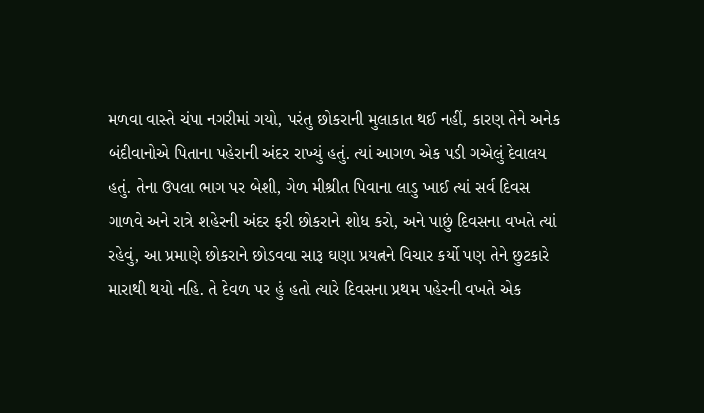મળવા વાસ્તે ચંપા નગરીમાં ગયો, પરંતુ છોકરાની મુલાકાત થઈ નહીં, કારણ તેને અનેક બંદીવાનોએ પિતાના પહેરાની અંદર રાખ્યું હતું. ત્યાં આગળ એક પડી ગએલું દેવાલય હતું. તેના ઉપલા ભાગ પર બેશી, ગેળ મીશ્રીત પિવાના લાડુ ખાઈ ત્યાં સર્વ દિવસ ગાળવે અને રાત્રે શહેરની અંદર ફરી છોકરાને શોધ કરો, અને પાછું દિવસના વખતે ત્યાં રહેવું, આ પ્રમાણે છોકરાને છોડવવા સારૂ ઘણા પ્રયત્નને વિચાર કર્યો પણ તેને છુટકારે મારાથી થયો નહિ. તે દેવળ ૫ર હું હતો ત્યારે દિવસના પ્રથમ પહેરની વખતે એક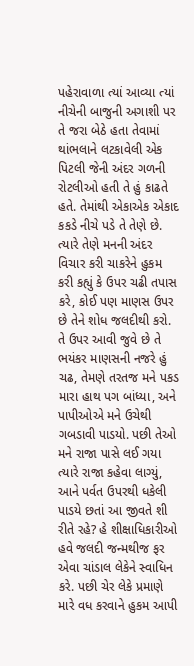પહેરાવાળા ત્યાં આવ્યા ત્યાં નીચેની બાજુની અગાશી પર તે જરા બેઠે હતા તેવામાં થાંભલાને લટકાવેલી એક પિટલી જેની અંદર ગળની રોટલીઓ હતી તે હું કાઢતે હતે. તેમાંથી એકાએક એકાદ કકડે નીચે પડે તે તેણે છે. ત્યારે તેણે મનની અંદર વિચાર કરી ચાકરેને હુકમ કરી કહ્યું કે ઉપર ચઢી તપાસ કરે, કોઈ પણ માણસ ઉપર છે તેને શોધ જલદીથી કરો. તે ઉપર આવી જુવે છે તે ભયંકર માણસની નજરે હું ચઢ, તેમણે તરતજ મને પકડ મારા હાથ પગ બાંધ્યા, અને પાપીઓએ મને ઉચેથી ગબડાવી પાડયો. પછી તેઓ મને રાજા પાસે લઈ ગયા ત્યારે રાજા કહેવા લાગ્યું, આને પર્વત ઉપરથી ધકેલી પાડયે છતાં આ જીવતે શી રીતે રહે? હે શીક્ષાધિકારીઓ હવે જલદી જન્મથીજ ફર એવા ચાંડાલ લેકેને સ્વાધિન કરે. પછી ચેર લેકે પ્રમાણે મારે વધ કરવાને હુકમ આપી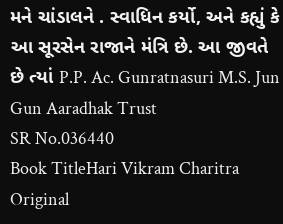મને ચાંડાલને . સ્વાધિન કર્યો, અને કહ્યું કે આ સૂરસેન રાજાને મંત્રિ છે. આ જીવતે છે ત્યાં P.P. Ac. Gunratnasuri M.S. Jun Gun Aaradhak Trust
SR No.036440
Book TitleHari Vikram Charitra
Original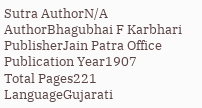Sutra AuthorN/A
AuthorBhagubhai F Karbhari
PublisherJain Patra Office
Publication Year1907
Total Pages221
LanguageGujarati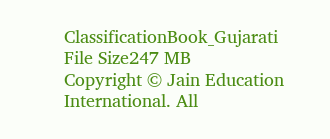ClassificationBook_Gujarati
File Size247 MB
Copyright © Jain Education International. All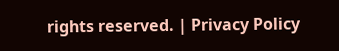rights reserved. | Privacy Policy